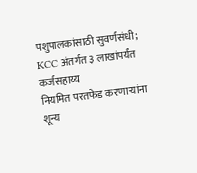पशुपालकांसाठी सुवर्णसंधी; KCC अंतर्गत ३ लाखांपर्यंत कर्जसहाय्य
नियमित परतफेड करणाऱ्यांना शून्य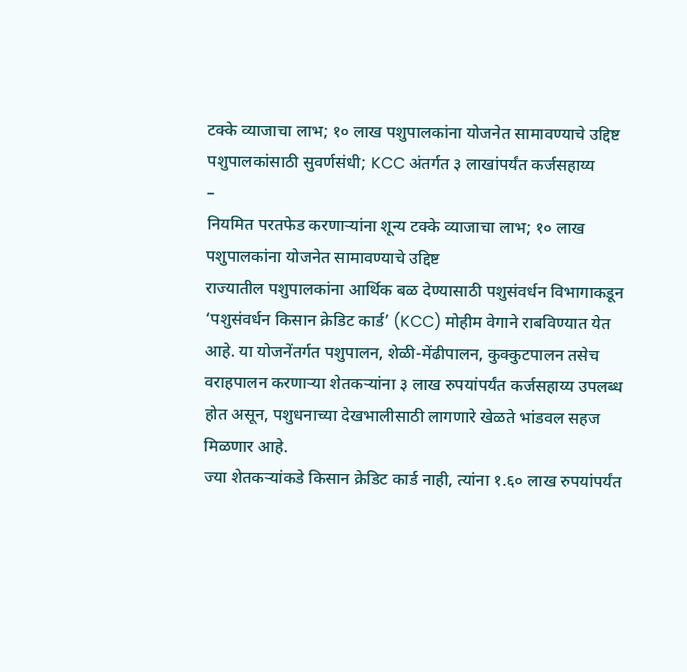टक्के व्याजाचा लाभ; १० लाख पशुपालकांना योजनेत सामावण्याचे उद्दिष्ट
पशुपालकांसाठी सुवर्णसंधी; KCC अंतर्गत ३ लाखांपर्यंत कर्जसहाय्य
–
नियमित परतफेड करणाऱ्यांना शून्य टक्के व्याजाचा लाभ; १० लाख पशुपालकांना योजनेत सामावण्याचे उद्दिष्ट
राज्यातील पशुपालकांना आर्थिक बळ देण्यासाठी पशुसंवर्धन विभागाकडून ‘पशुसंवर्धन किसान क्रेडिट कार्ड’ (KCC) मोहीम वेगाने राबविण्यात येत आहे. या योजनेंतर्गत पशुपालन, शेळी-मेंढीपालन, कुक्कुटपालन तसेच वराहपालन करणाऱ्या शेतकऱ्यांना ३ लाख रुपयांपर्यंत कर्जसहाय्य उपलब्ध होत असून, पशुधनाच्या देखभालीसाठी लागणारे खेळते भांडवल सहज मिळणार आहे.
ज्या शेतकऱ्यांकडे किसान क्रेडिट कार्ड नाही, त्यांना १.६० लाख रुपयांपर्यंत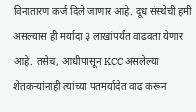विनातारण कर्ज दिले जाणार आहे. दूध संस्थेची हमी असल्यास ही मर्यादा ३ लाखांपर्यंत वाढवता येणार आहे. तसेच, आधीपासून KCC असलेल्या शेतकऱ्यांनाही त्यांच्या पतमर्यादेत वाढ करून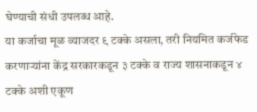घेण्याची संधी उपलब्ध आहे.
या कर्जाचा मूळ व्याजदर ९ टक्के असला, तरी नियमित कर्जफेड करणाऱ्यांना केंद्र सरकारकडून ३ टक्के व राज्य शासनाकडून ४ टक्के अशी एकूण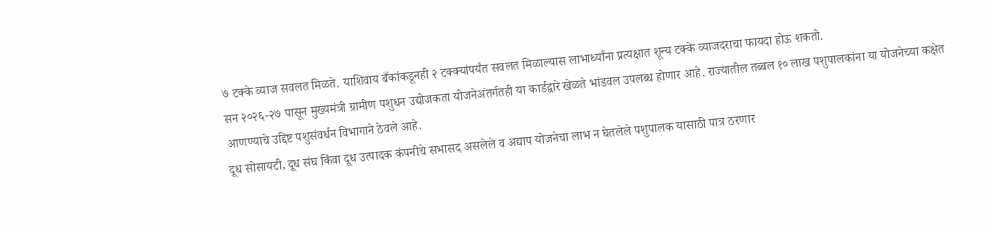७ टक्के व्याज सवलत मिळते. याशिवाय बँकांकडूनही २ टक्क्यांपर्यंत सवलत मिळाल्यास लाभार्थ्यांना प्रत्यक्षात शून्य टक्के व्याजदराचा फायदा होऊ शकतो.
सन २०२६-२७ पासून मुख्यमंत्री ग्रामीण पशुधन उद्योजकता योजनेअंतर्गतही या कार्डद्वारे खेळते भांडवल उपलब्ध होणार आहे. राज्यातील तब्बल १० लाख पशुपालकांना या योजनेच्या कक्षेत आणण्याचे उद्दिष्ट पशुसंवर्धन विभागाने ठेवले आहे.
दूध सोसायटी, दूध संघ किंवा दूध उत्पादक कंपनीचे सभासद असलेले व अद्याप योजनेचा लाभ न घेतलेले पशुपालक यासाठी पात्र ठरणार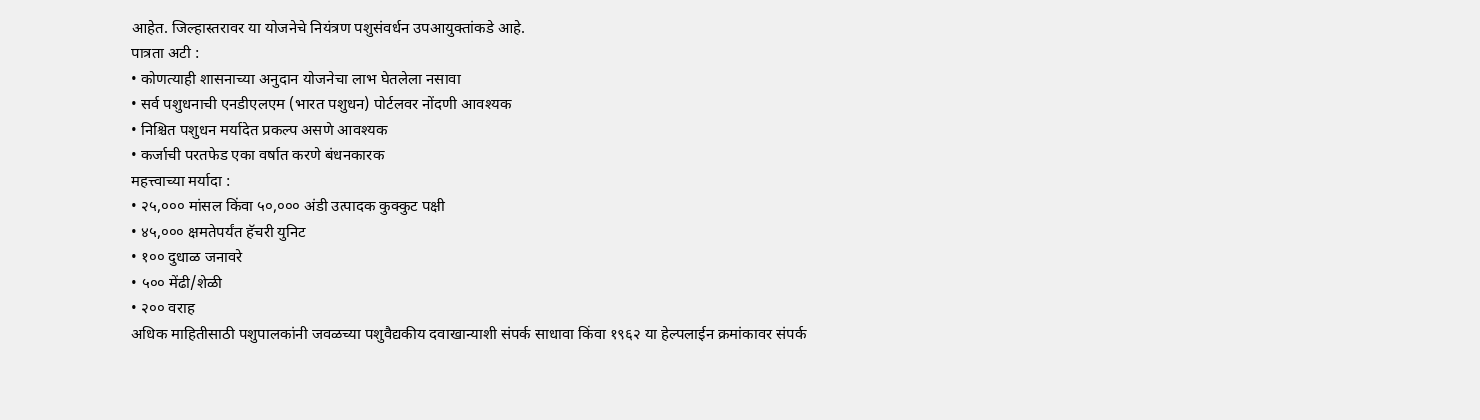आहेत. जिल्हास्तरावर या योजनेचे नियंत्रण पशुसंवर्धन उपआयुक्तांकडे आहे.
पात्रता अटी :
• कोणत्याही शासनाच्या अनुदान योजनेचा लाभ घेतलेला नसावा
• सर्व पशुधनाची एनडीएलएम (भारत पशुधन) पोर्टलवर नोंदणी आवश्यक
• निश्चित पशुधन मर्यादेत प्रकल्प असणे आवश्यक
• कर्जाची परतफेड एका वर्षात करणे बंधनकारक
महत्त्वाच्या मर्यादा :
• २५,००० मांसल किंवा ५०,००० अंडी उत्पादक कुक्कुट पक्षी
• ४५,००० क्षमतेपर्यंत हॅचरी युनिट
• १०० दुधाळ जनावरे
• ५०० मेंढी/शेळी
• २०० वराह
अधिक माहितीसाठी पशुपालकांनी जवळच्या पशुवैद्यकीय दवाखान्याशी संपर्क साधावा किंवा १९६२ या हेल्पलाईन क्रमांकावर संपर्क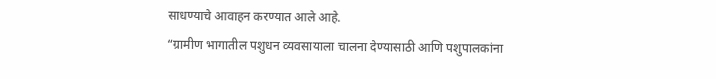साधण्याचे आवाहन करण्यात आले आहे.
“ग्रामीण भागातील पशुधन व्यवसायाला चालना देण्यासाठी आणि पशुपालकांना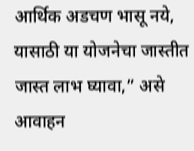आर्थिक अडचण भासू नये, यासाठी या योजनेचा जास्तीत जास्त लाभ घ्यावा,” असे आवाहन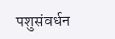पशुसंवर्धन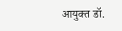आयुक्त डॉ.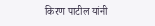किरण पाटील यांनी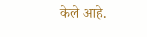केले आहे.